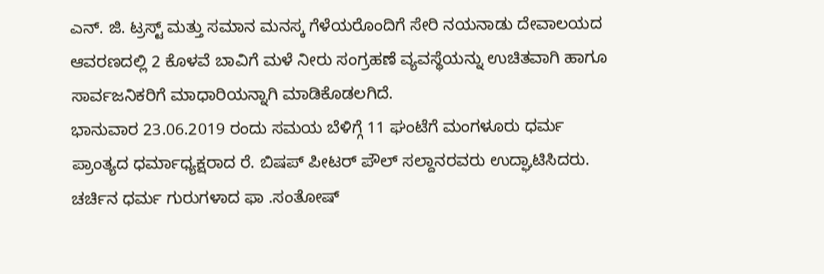ಎನ್. ಜಿ. ಟ್ರಸ್ಟ್ ಮತ್ತು ಸಮಾನ ಮನಸ್ಕ ಗೆಳೆಯರೊಂದಿಗೆ ಸೇರಿ ನಯನಾಡು ದೇವಾಲಯದ ಆವರಣದಲ್ಲಿ 2 ಕೊಳವೆ ಬಾವಿಗೆ ಮಳೆ ನೀರು ಸಂಗ್ರಹಣೆ ವ್ಯವಸ್ಥೆಯನ್ನು ಉಚಿತವಾಗಿ ಹಾಗೂ ಸಾರ್ವಜನಿಕರಿಗೆ ಮಾಧಾರಿಯನ್ನಾಗಿ ಮಾಡಿಕೊಡಲಗಿದೆ.
ಭಾನುವಾರ 23.06.2019 ರಂದು ಸಮಯ ಬೆಳಿಗ್ಗೆ 11 ಘಂಟೆಗೆ ಮಂಗಳೂರು ಧರ್ಮ ಪ್ರಾಂತ್ಯದ ಧರ್ಮಾಧ್ಯಕ್ಷರಾದ ರೆ. ಬಿಷಪ್ ಪೀಟರ್ ಪೌಲ್ ಸಲ್ದಾನರವರು ಉದ್ಘಾಟಿಸಿದರು. ಚರ್ಚಿನ ಧರ್ಮ ಗುರುಗಳಾದ ಫಾ .ಸಂತೋಷ್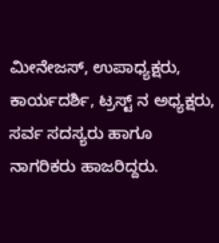ಮೀನೇಜಸ್, ಉಪಾಧ್ಯಕ್ಷರು, ಕಾರ್ಯದರ್ಶಿ, ಟ್ರಸ್ಟ್ ನ ಅಧ್ಯಕ್ಷರು, ಸರ್ವ ಸದಸ್ಯರು ಹಾಗೂ ನಾಗರಿಕರು ಹಾಜರಿದ್ದರು.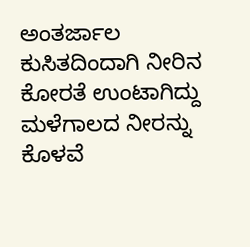ಅಂತರ್ಜಾಲ ಕುಸಿತದಿಂದಾಗಿ ನೀರಿನ ಕೋರತೆ ಉಂಟಾಗಿದ್ದು ಮಳೆಗಾಲದ ನೀರನ್ನು ಕೊಳವೆ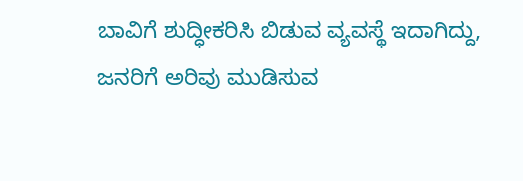ಬಾವಿಗೆ ಶುದ್ಧೀಕರಿಸಿ ಬಿಡುವ ವ್ಯವಸ್ಥೆ ಇದಾಗಿದ್ದು, ಜನರಿಗೆ ಅರಿವು ಮುಡಿಸುವ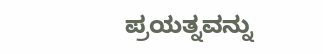ಪ್ರಯತ್ನವನ್ನು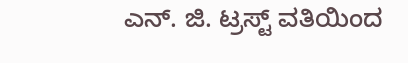ಎನ್. ಜಿ. ಟ್ರಸ್ಟ್ ವತಿಯಿಂದ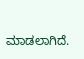ಮಾಡಲಾಗಿದೆ.